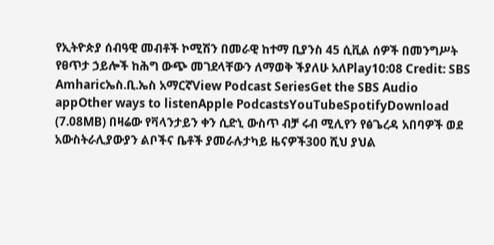የኢትዮጵያ ሰብዓዊ መብቶች ኮሚሽን በመራዊ ከተማ ቢያንስ 45 ሲቪል ሰዎች በመንግሥት የፀጥታ ኃይሎች ከሕግ ውጭ መገደላቸውን ለማወቅ ችያለሁ አለPlay10:08 Credit: SBS Amharicኤስ.ቢ.ኤስ አማርኛView Podcast SeriesGet the SBS Audio appOther ways to listenApple PodcastsYouTubeSpotifyDownload (7.08MB) በዛሬው የቫላንታይን ቀን ሲድኒ ውስጥ ብቻ ሩብ ሚሊየን የፅጌረዳ አበባዎች ወደ አውስትራሊያውያን ልቦችና ቤቶች ያመራሉታካይ ዜናዎች300 ሺህ ያህል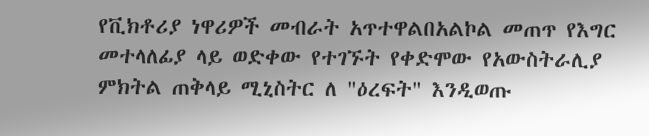የቪክቶሪያ ነዋሪዎች መብራት አጥተዋልበአልኮል መጠጥ የእግር መተላለፊያ ላይ ወድቀው የተገኙት የቀድሞው የአውስትራሊያ ምክትል ጠቅላይ ሚኒስትር ለ "ዕረፍት" እንዲወጡ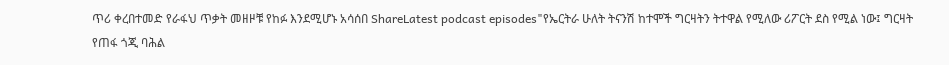ጥሪ ቀረበተመድ የራፋህ ጥቃት መዘዞቹ የከፉ እንደሚሆኑ አሳሰበ ShareLatest podcast episodes"የኤርትራ ሁለት ትናንሽ ከተሞች ግርዛትን ትተዋል የሚለው ሪፖርት ደስ የሚል ነው፤ ግርዛት የጠፋ ጎጂ ባሕል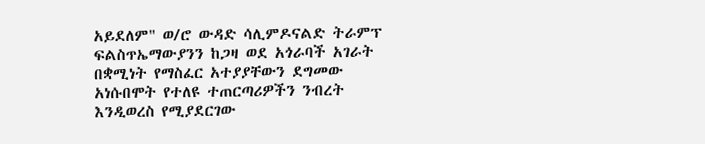አይደለም" ወ/ሮ ውዳድ ሳሊምዶናልድ ትራምፕ ፍልስጥኤማውያንን ከጋዛ ወደ አጎራባች አገራት በቋሚነት የማስፈር አተያያቸውን ደግመው አነሱበሞት የተለዩ ተጠርጣሪዎችን ንብረት እንዲወረስ የሚያደርገው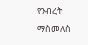የንብረት ማስመለስ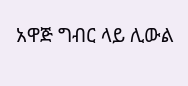አዋጅ ግብር ላይ ሊውል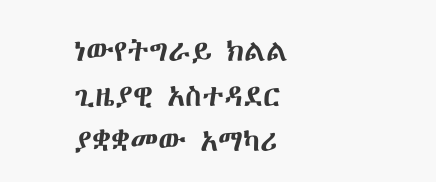ነውየትግራይ ክልል ጊዜያዊ አስተዳደር ያቋቋመው አማካሪ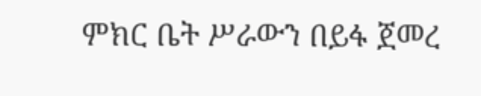ምክር ቤት ሥራውን በይፋ ጀመረ